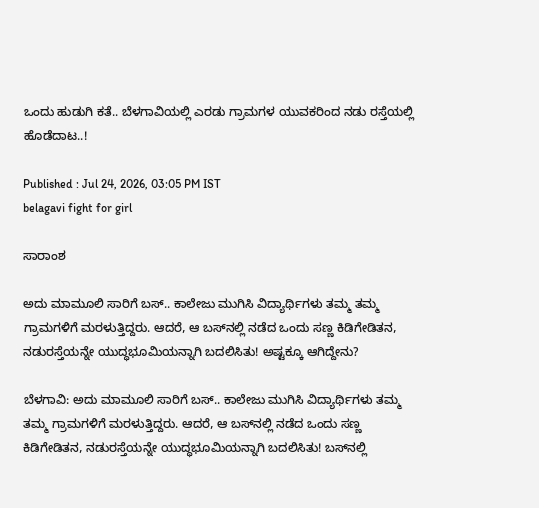ಒಂದು ಹುಡುಗಿ ಕತೆ.. ಬೆಳಗಾವಿಯಲ್ಲಿ ಎರಡು ಗ್ರಾಮಗಳ ಯುವಕರಿಂದ ನಡು ರಸ್ತೆಯಲ್ಲಿ ಹೊಡೆದಾಟ..!

Published : Jul 24, 2026, 03:05 PM IST
belagavi fight for girl

ಸಾರಾಂಶ

ಅದು ಮಾಮೂಲಿ ಸಾರಿಗೆ ಬಸ್.. ಕಾಲೇಜು ಮುಗಿಸಿ ವಿದ್ಯಾರ್ಥಿಗಳು ತಮ್ಮ ತಮ್ಮ ಗ್ರಾಮಗಳಿಗೆ ಮರಳುತ್ತಿದ್ದರು. ಆದರೆ, ಆ ಬಸ್‌ನಲ್ಲಿ ನಡೆದ ಒಂದು ಸಣ್ಣ ಕಿಡಿಗೇಡಿತನ, ನಡುರಸ್ತೆಯನ್ನೇ ಯುದ್ಧಭೂಮಿಯನ್ನಾಗಿ ಬದಲಿಸಿತು! ಅಷ್ಟಕ್ಕೂ ಆಗಿದ್ದೇನು?

ಬೆಳಗಾವಿ: ಅದು ಮಾಮೂಲಿ ಸಾರಿಗೆ ಬಸ್.. ಕಾಲೇಜು ಮುಗಿಸಿ ವಿದ್ಯಾರ್ಥಿಗಳು ತಮ್ಮ ತಮ್ಮ ಗ್ರಾಮಗಳಿಗೆ ಮರಳುತ್ತಿದ್ದರು. ಆದರೆ, ಆ ಬಸ್‌ನಲ್ಲಿ ನಡೆದ ಒಂದು ಸಣ್ಣ ಕಿಡಿಗೇಡಿತನ, ನಡುರಸ್ತೆಯನ್ನೇ ಯುದ್ಧಭೂಮಿಯನ್ನಾಗಿ ಬದಲಿಸಿತು! ಬಸ್‌ನಲ್ಲಿ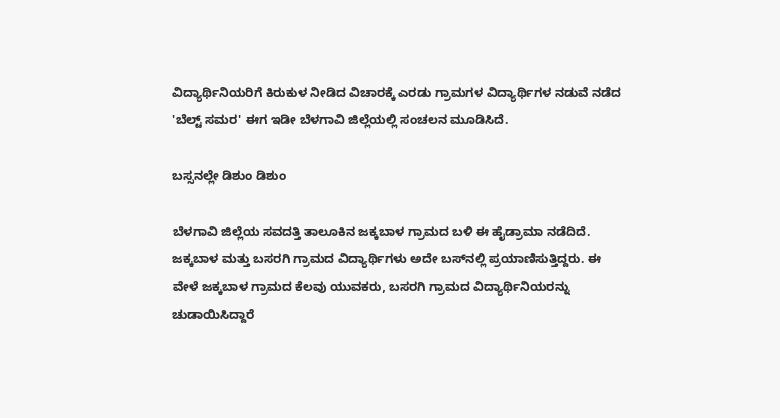ವಿದ್ಯಾರ್ಥಿನಿಯರಿಗೆ ಕಿರುಕುಳ ನೀಡಿದ ವಿಚಾರಕ್ಕೆ ಎರಡು ಗ್ರಾಮಗಳ ವಿದ್ಯಾರ್ಥಿಗಳ ನಡುವೆ ನಡೆದ 'ಬೆಲ್ಟ್ ಸಮರ' ಈಗ ಇಡೀ ಬೆಳಗಾವಿ ಜಿಲ್ಲೆಯಲ್ಲಿ ಸಂಚಲನ ಮೂಡಿಸಿದೆ.

ಬಸ್ಸನಲ್ಲೇ ಡಿಶುಂ ಡಿಶುಂ

ಬೆಳಗಾವಿ ಜಿಲ್ಲೆಯ ಸವದತ್ತಿ ತಾಲೂಕಿನ ಜಕ್ಕಬಾಳ ಗ್ರಾಮದ ಬಳಿ ಈ ಹೈಡ್ರಾಮಾ ನಡೆದಿದೆ. ಜಕ್ಕಬಾಳ ಮತ್ತು ಬಸರಗಿ ಗ್ರಾಮದ ವಿದ್ಯಾರ್ಥಿಗಳು ಅದೇ ಬಸ್‌ನಲ್ಲಿ ಪ್ರಯಾಣಿಸುತ್ತಿದ್ದರು. ಈ ವೇಳೆ ಜಕ್ಕಬಾಳ ಗ್ರಾಮದ ಕೆಲವು ಯುವಕರು, ಬಸರಗಿ ಗ್ರಾಮದ ವಿದ್ಯಾರ್ಥಿನಿಯರನ್ನು ಚುಡಾಯಿಸಿದ್ದಾರೆ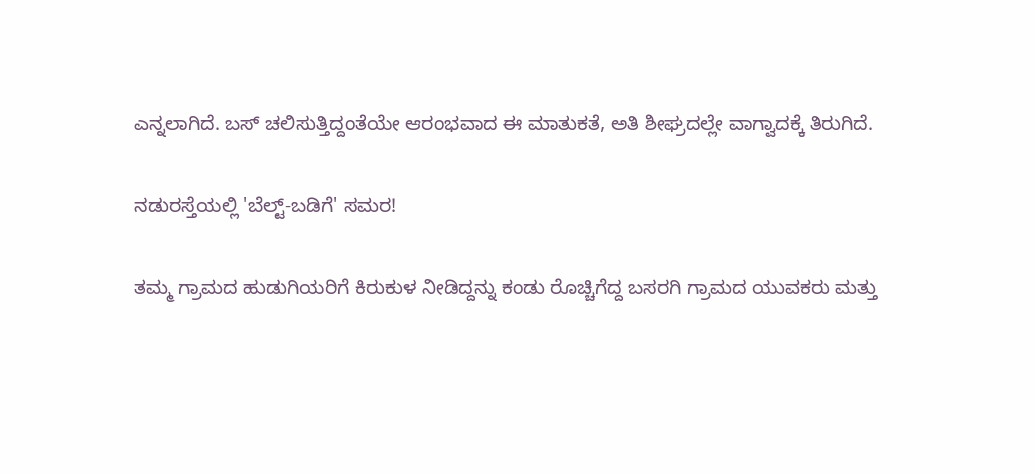ಎನ್ನಲಾಗಿದೆ. ಬಸ್ ಚಲಿಸುತ್ತಿದ್ದಂತೆಯೇ ಆರಂಭವಾದ ಈ ಮಾತುಕತೆ, ಅತಿ ಶೀಘ್ರದಲ್ಲೇ ವಾಗ್ವಾದಕ್ಕೆ ತಿರುಗಿದೆ.

ನಡುರಸ್ತೆಯಲ್ಲಿ 'ಬೆಲ್ಟ್-ಬಡಿಗೆ' ಸಮರ!

ತಮ್ಮ ಗ್ರಾಮದ ಹುಡುಗಿಯರಿಗೆ ಕಿರುಕುಳ ನೀಡಿದ್ದನ್ನು ಕಂಡು ರೊಚ್ಚಿಗೆದ್ದ ಬಸರಗಿ ಗ್ರಾಮದ ಯುವಕರು ಮತ್ತು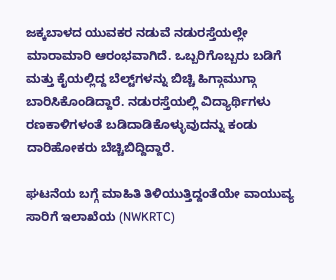ಜಕ್ಕಬಾಳದ ಯುವಕರ ನಡುವೆ ನಡುರಸ್ತೆಯಲ್ಲೇ ಮಾರಾಮಾರಿ ಆರಂಭವಾಗಿದೆ. ಒಬ್ಬರಿಗೊಬ್ಬರು ಬಡಿಗೆ ಮತ್ತು ಕೈಯಲ್ಲಿದ್ದ ಬೆಲ್ಟ್‌ಗಳನ್ನು ಬಿಚ್ಚಿ ಹಿಗ್ಗಾಮುಗ್ಗಾ ಬಾರಿಸಿಕೊಂಡಿದ್ದಾರೆ. ನಡುರಸ್ತೆಯಲ್ಲಿ ವಿದ್ಯಾರ್ಥಿಗಳು ರಣಕಾಳಿಗಳಂತೆ ಬಡಿದಾಡಿಕೊಳ್ಳುವುದನ್ನು ಕಂಡು ದಾರಿಹೋಕರು ಬೆಚ್ಚಿಬಿದ್ದಿದ್ದಾರೆ.

ಘಟನೆಯ ಬಗ್ಗೆ ಮಾಹಿತಿ ತಿಳಿಯುತ್ತಿದ್ದಂತೆಯೇ ವಾಯುವ್ಯ ಸಾರಿಗೆ ಇಲಾಖೆಯ (NWKRTC)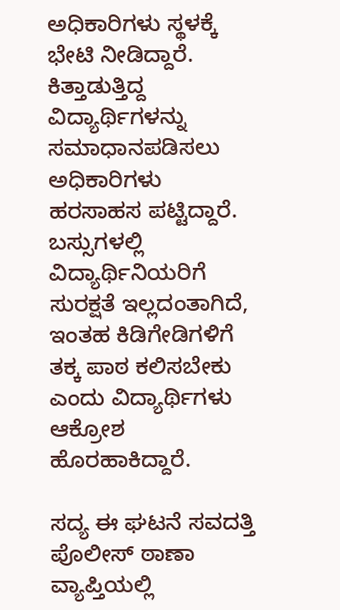ಅಧಿಕಾರಿಗಳು ಸ್ಥಳಕ್ಕೆ ಭೇಟಿ ನೀಡಿದ್ದಾರೆ. ಕಿತ್ತಾಡುತ್ತಿದ್ದ ವಿದ್ಯಾರ್ಥಿಗಳನ್ನು ಸಮಾಧಾನಪಡಿಸಲು ಅಧಿಕಾರಿಗಳು ಹರಸಾಹಸ ಪಟ್ಟಿದ್ದಾರೆ. ಬಸ್ಸುಗಳಲ್ಲಿ ವಿದ್ಯಾರ್ಥಿನಿಯರಿಗೆ ಸುರಕ್ಷತೆ ಇಲ್ಲದಂತಾಗಿದೆ, ಇಂತಹ ಕಿಡಿಗೇಡಿಗಳಿಗೆ ತಕ್ಕ ಪಾಠ ಕಲಿಸಬೇಕು ಎಂದು ವಿದ್ಯಾರ್ಥಿಗಳು ಆಕ್ರೋಶ ಹೊರಹಾಕಿದ್ದಾರೆ.

ಸದ್ಯ ಈ ಘಟನೆ ಸವದತ್ತಿ ಪೊಲೀಸ್ ಠಾಣಾ ವ್ಯಾಪ್ತಿಯಲ್ಲಿ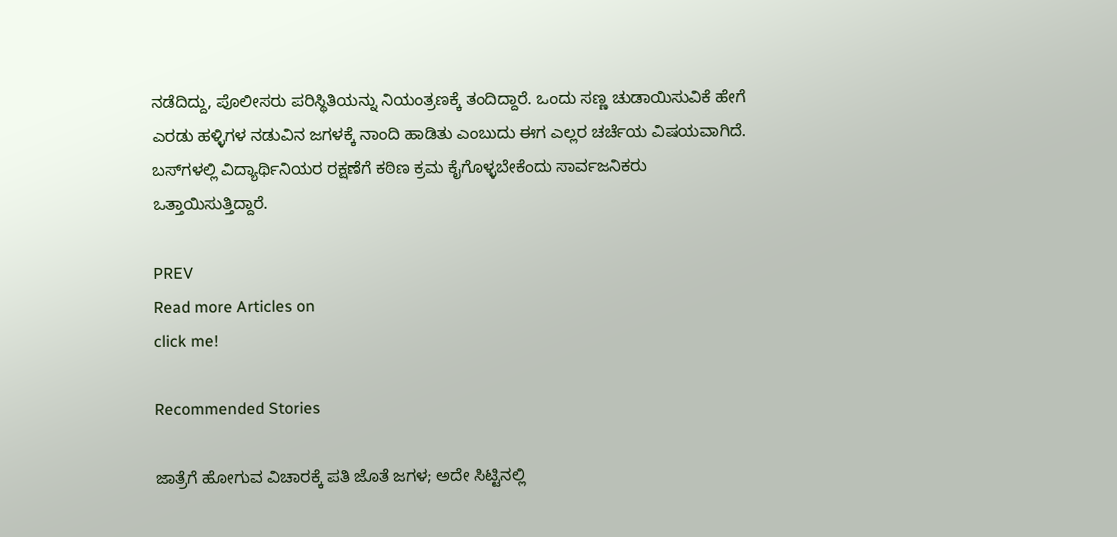ನಡೆದಿದ್ದು, ಪೊಲೀಸರು ಪರಿಸ್ಥಿತಿಯನ್ನು ನಿಯಂತ್ರಣಕ್ಕೆ ತಂದಿದ್ದಾರೆ. ಒಂದು ಸಣ್ಣ ಚುಡಾಯಿಸುವಿಕೆ ಹೇಗೆ ಎರಡು ಹಳ್ಳಿಗಳ ನಡುವಿನ ಜಗಳಕ್ಕೆ ನಾಂದಿ ಹಾಡಿತು ಎಂಬುದು ಈಗ ಎಲ್ಲರ ಚರ್ಚೆಯ ವಿಷಯವಾಗಿದೆ. ಬಸ್‌ಗಳಲ್ಲಿ ವಿದ್ಯಾರ್ಥಿನಿಯರ ರಕ್ಷಣೆಗೆ ಕಠಿಣ ಕ್ರಮ ಕೈಗೊಳ್ಳಬೇಕೆಂದು ಸಾರ್ವಜನಿಕರು ಒತ್ತಾಯಿಸುತ್ತಿದ್ದಾರೆ.

PREV
Read more Articles on
click me!

Recommended Stories

ಜಾತ್ರೆಗೆ ಹೋಗುವ ವಿಚಾರಕ್ಕೆ ಪತಿ ಜೊತೆ ಜಗಳ; ಅದೇ ಸಿಟ್ಟಿನಲ್ಲಿ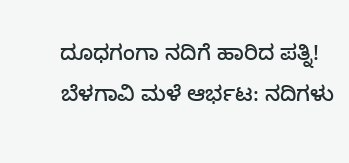ದೂಧಗಂಗಾ ನದಿಗೆ ಹಾರಿದ ಪತ್ನಿ!
ಬೆಳಗಾವಿ ಮಳೆ ಆರ್ಭಟ: ನದಿಗಳು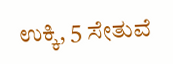ಉಕ್ಕಿ, 5 ಸೇತುವೆ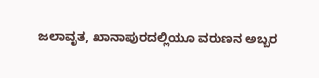ಜಲಾವೃತ, ಖಾನಾಪುರದಲ್ಲಿಯೂ ವರುಣನ ಅಬ್ಬರ